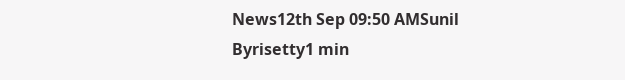News12th Sep 09:50 AMSunil Byrisetty1 min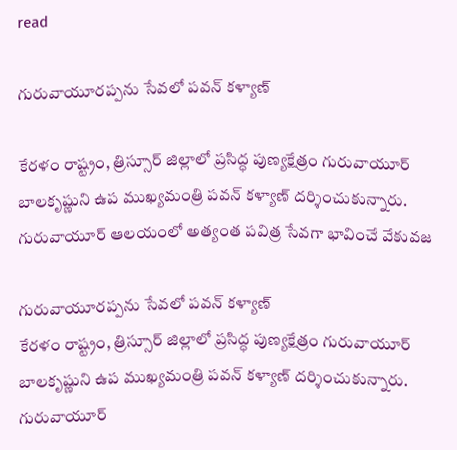read

గురువాయూరప్పను సేవలో పవన్ కళ్యాణ్

కేరళం రాష్ట్రం, త్రిస్సూర్ జిల్లాలో ప్రసిద్ధ పుణ్యక్షేత్రం గురువాయూర్ బాలకృష్ణుని ఉప ముఖ్యమంత్రి పవన్ కళ్యాణ్ దర్శించుకున్నారు. గురువాయూర్ ఆలయంలో అత్యంత పవిత్ర సేవగా భావించే వేకువజ

గురువాయూరప్పను సేవలో పవన్ కళ్యాణ్
కేరళం రాష్ట్రం, త్రిస్సూర్ జిల్లాలో ప్రసిద్ధ పుణ్యక్షేత్రం గురువాయూర్ బాలకృష్ణుని ఉప ముఖ్యమంత్రి పవన్ కళ్యాణ్ దర్శించుకున్నారు. గురువాయూర్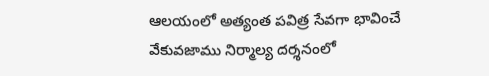ఆలయంలో అత్యంత పవిత్ర సేవగా భావించే వేకువజాము నిర్మాల్య దర్శనంలో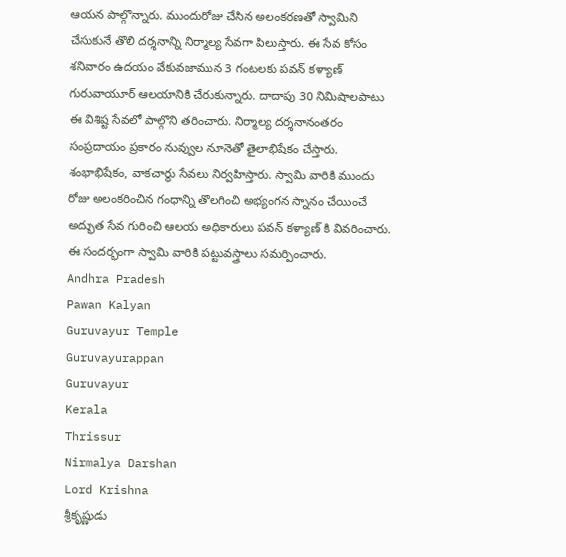ఆయన పాల్గొన్నారు. ముందురోజు చేసిన అలంకరణతో స్వామిని చేసుకునే తొలి దర్శనాన్ని నిర్మాల్య సేవగా పిలుస్తారు. ఈ సేవ కోసం శనివారం ఉదయం వేకువజామున 3 గంటలకు పవన్ కళ్యాణ్ గురువాయూర్ ఆలయానికి చేరుకున్నారు. దాదాపు 30 నిమిషాలపాటు ఈ విశిష్ట సేవలో పాల్గొని తరించారు. నిర్మాల్య దర్శనానంతరం సంప్రదాయం ప్రకారం నువ్వుల నూనెతో తైలాభిషేకం చేస్తారు. శంభాభిషేకం, వాకచార్థు సేవలు నిర్వహిస్తారు. స్వామి వారికి ముందు రోజు అలంకరించిన గంధాన్ని తొలగించి అభ్యంగన స్నానం చేయించే అద్భుత సేవ గురించి ఆలయ అధికారులు పవన్ కళ్యాణ్ కి వివరించారు. ఈ సందర్భంగా స్వామి వారికి పట్టువస్త్రాలు సమర్పించారు.
Andhra Pradesh
Pawan Kalyan
Guruvayur Temple
Guruvayurappan
Guruvayur
Kerala
Thrissur
Nirmalya Darshan
Lord Krishna
శ్రీకృష్ణుడు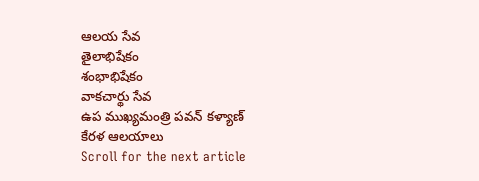ఆలయ సేవ
తైలాభిషేకం
శంభాభిషేకం
వాకచార్థు సేవ
ఉప ముఖ్యమంత్రి పవన్ కళ్యాణ్
కేరళ ఆలయాలు
Scroll for the next article